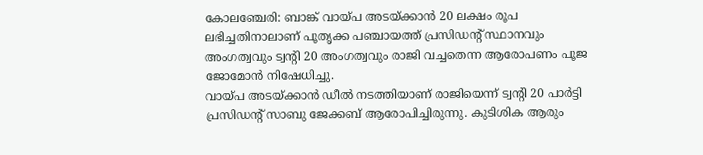കോലഞ്ചേരി: ബാങ്ക് വായ്പ അടയ്ക്കാൻ 20 ലക്ഷം രൂപ ലഭിച്ചതിനാലാണ് പൂതൃക്ക പഞ്ചായത്ത് പ്രസിഡന്റ് സ്ഥാനവും അംഗത്വവും ട്വന്റി 20 അംഗത്വവും രാജി വച്ചതെന്ന ആരോപണം പൂജ ജോമോൻ നിഷേധിച്ചു.
വായ്പ അടയ്ക്കാൻ ഡീൽ നടത്തിയാണ് രാജിയെന്ന് ട്വന്റി 20 പാർട്ടി പ്രസിഡന്റ് സാബു ജേക്കബ് ആരോപിച്ചിരുന്നു. കുടിശിക ആരും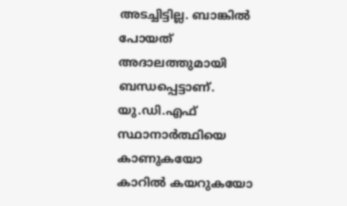അടച്ചിട്ടില്ല. ബാങ്കിൽ പോയത് അദാലത്തുമായി ബന്ധപ്പെട്ടാണ്. യു.ഡി.എഫ് സ്ഥാനാർത്ഥിയെ കാണുകയോ കാറിൽ കയറുകയോ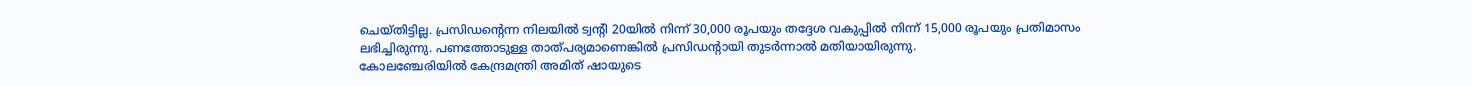ചെയ്തിട്ടില്ല. പ്രസിഡന്റെന്ന നിലയിൽ ട്വന്റി 20യിൽ നിന്ന് 30,000 രൂപയും തദ്ദേശ വകുപ്പിൽ നിന്ന് 15,000 രൂപയും പ്രതിമാസം ലഭിച്ചിരുന്നു. പണത്തോടുള്ള താത്പര്യമാണെങ്കിൽ പ്രസിഡന്റായി തുടർന്നാൽ മതിയായിരുന്നു.
കോലഞ്ചേരിയിൽ കേന്ദ്രമന്ത്രി അമിത് ഷായുടെ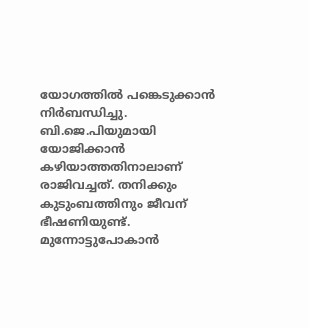യോഗത്തിൽ പങ്കെടുക്കാൻ നിർബന്ധിച്ചു. ബി.ജെ.പിയുമായി യോജിക്കാൻ കഴിയാത്തതിനാലാണ് രാജിവച്ചത്. തനിക്കും കുടുംബത്തിനും ജീവന് ഭീഷണിയുണ്ട്. മുന്നോട്ടുപോകാൻ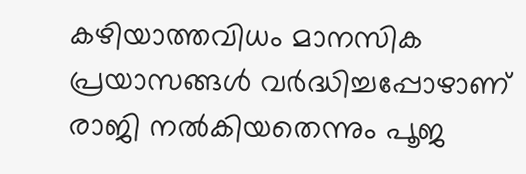കഴിയാത്തവിധം മാനസിക പ്രയാസങ്ങൾ വർദ്ധിച്ചപ്പോഴാണ് രാജി നൽകിയതെന്നും പൂജ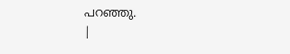പറഞ്ഞു.
|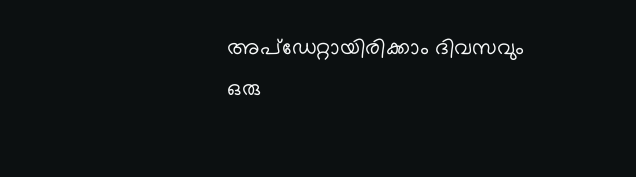അപ്ഡേറ്റായിരിക്കാം ദിവസവും
ഒരു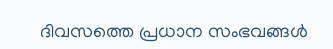ദിവസത്തെ പ്രധാന സംഭവങ്ങൾ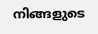നിങ്ങളുടെ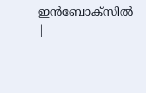ഇൻബോക്സിൽ |